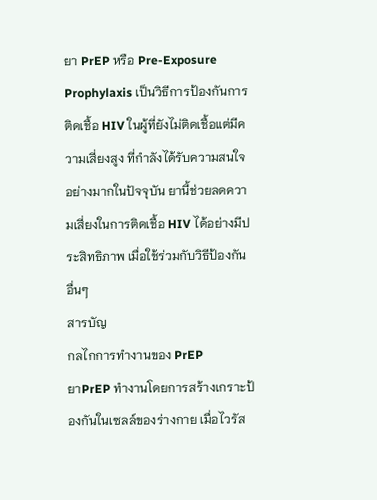ยา PrEP หรือ Pre-Exposure Prophylaxis เป็นวิธีการป้องกันการติดเชื้อ HIV ในผู้ที่ยังไม่ติดเชื้อแต่มีความเสี่ยงสูง ที่กำลังได้รับความสนใจอย่างมากในปัจจุบัน ยานี้ช่วยลดความเสี่ยงในการติดเชื้อ HIV ได้อย่างมีประสิทธิภาพ เมื่อใช้ร่วมกับวิธีป้องกันอื่นๆ
สารบัญ
กลไกการทำงานของ PrEP
ยาPrEP ทำงานโดยการสร้างเกราะป้องกันในเซลล์ของร่างกาย เมื่อไวรัส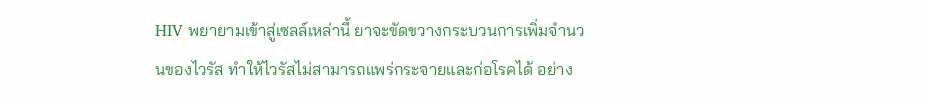HIV พยายามเข้าสู่เซลล์เหล่านี้ ยาจะขัดขวางกระบวนการเพิ่มจำนวนของไวรัส ทำให้ไวรัสไม่สามารถแพร่กระจายและก่อโรคได้ อย่าง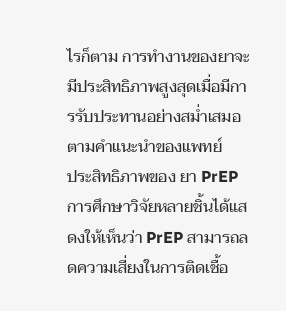ไรก็ตาม การทำงานของยาจะมีประสิทธิภาพสูงสุดเมื่อมีการรับประทานอย่างสม่ำเสมอตามคำแนะนำของแพทย์
ประสิทธิภาพของ ยา PrEP
การศึกษาวิจัยหลายชิ้นได้แสดงให้เห็นว่า PrEP สามารถลดความเสี่ยงในการติดเชื้อ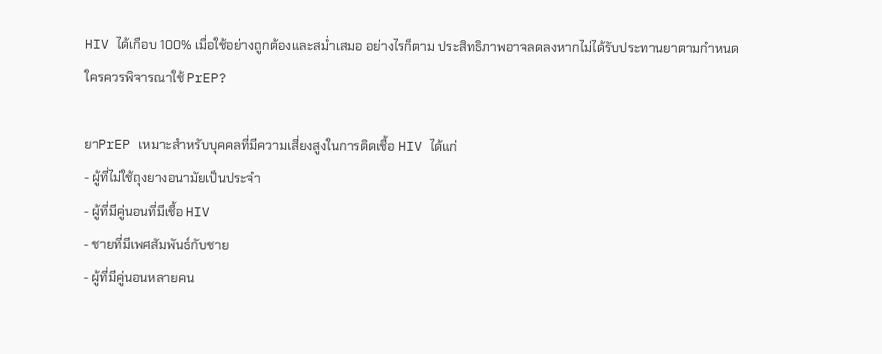HIV ได้เกือบ 100% เมื่อใช้อย่างถูกต้องและสม่ำเสมอ อย่างไรก็ตาม ประสิทธิภาพอาจลดลงหากไม่ได้รับประทานยาตามกำหนด
ใครควรพิจารณาใช้ PrEP?

ยาPrEP เหมาะสำหรับบุคคลที่มีความเสี่ยงสูงในการติดเชื้อ HIV ได้แก่
- ผู้ที่ไม่ใช้ถุงยางอนามัยเป็นประจำ
- ผู้ที่มีคู่นอนที่มีเชื้อ HIV
- ชายที่มีเพศสัมพันธ์กับชาย
- ผู้ที่มีคู่นอนหลายคน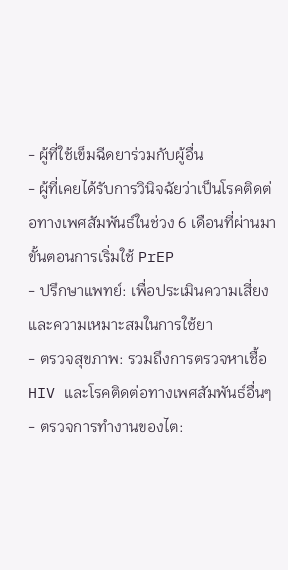- ผู้ที่ใช้เข็มฉีดยาร่วมกับผู้อื่น
- ผู้ที่เคยได้รับการวินิจฉัยว่าเป็นโรคติดต่อทางเพศสัมพันธ์ในช่วง 6 เดือนที่ผ่านมา
ขั้นตอนการเริ่มใช้ PrEP
- ปรึกษาแพทย์: เพื่อประเมินความเสี่ยงและความเหมาะสมในการใช้ยา
- ตรวจสุขภาพ: รวมถึงการตรวจหาเชื้อ HIV และโรคติดต่อทางเพศสัมพันธ์อื่นๆ
- ตรวจการทำงานของไต: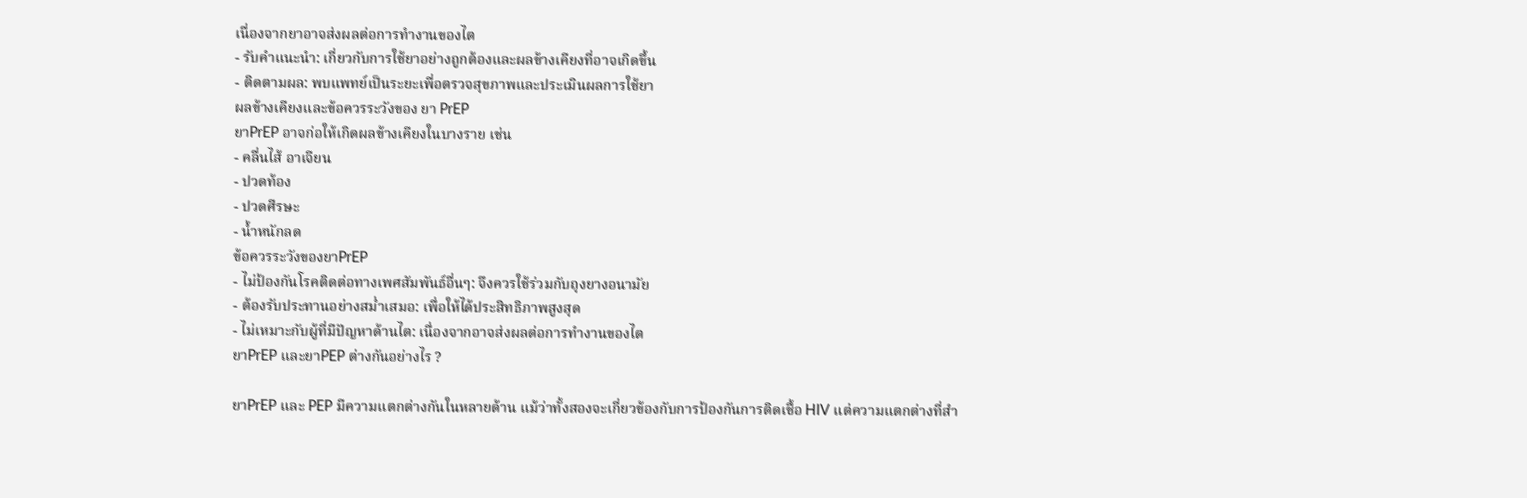เนื่องจากยาอาจส่งผลต่อการทำงานของไต
- รับคำแนะนำ: เกี่ยวกับการใช้ยาอย่างถูกต้องและผลข้างเคียงที่อาจเกิดขึ้น
- ติดตามผล: พบแพทย์เป็นระยะเพื่อตรวจสุขภาพและประเมินผลการใช้ยา
ผลข้างเคียงและข้อควรระวังของ ยา PrEP
ยาPrEP อาจก่อให้เกิดผลข้างเคียงในบางราย เช่น
- คลื่นไส้ อาเจียน
- ปวดท้อง
- ปวดศีรษะ
- น้ำหนักลด
ข้อควรระวังของยาPrEP
- ไม่ป้องกันโรคติดต่อทางเพศสัมพันธ์อื่นๆ: จึงควรใช้ร่วมกับถุงยางอนามัย
- ต้องรับประทานอย่างสม่ำเสมอ: เพื่อให้ได้ประสิทธิภาพสูงสุด
- ไม่เหมาะกับผู้ที่มีปัญหาด้านไต: เนื่องจากอาจส่งผลต่อการทำงานของไต
ยาPrEP และยาPEP ต่างกันอย่างไร ?

ยาPrEP และ PEP มีความแตกต่างกันในหลายด้าน แม้ว่าทั้งสองจะเกี่ยวข้องกับการป้องกันการติดเชื้อ HIV แต่ความแตกต่างที่สำ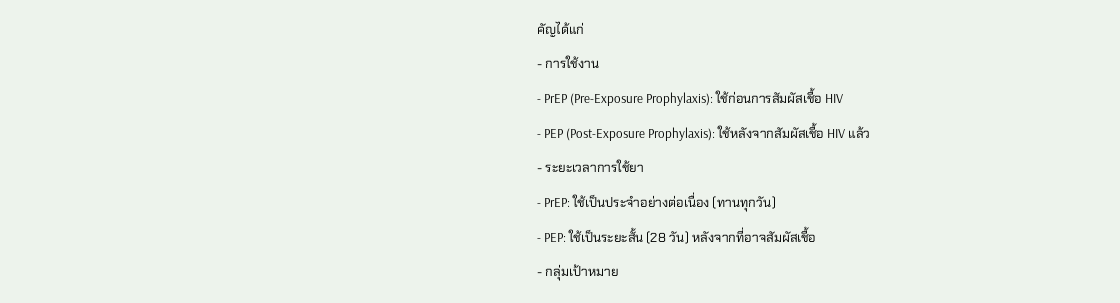คัญได้แก่
- การใช้งาน
- PrEP (Pre-Exposure Prophylaxis): ใช้ก่อนการสัมผัสเชื้อ HIV
- PEP (Post-Exposure Prophylaxis): ใช้หลังจากสัมผัสเชื้อ HIV แล้ว
- ระยะเวลาการใช้ยา
- PrEP: ใช้เป็นประจำอย่างต่อเนื่อง (ทานทุกวัน)
- PEP: ใช้เป็นระยะสั้น (28 วัน) หลังจากที่อาจสัมผัสเชื้อ
- กลุ่มเป้าหมาย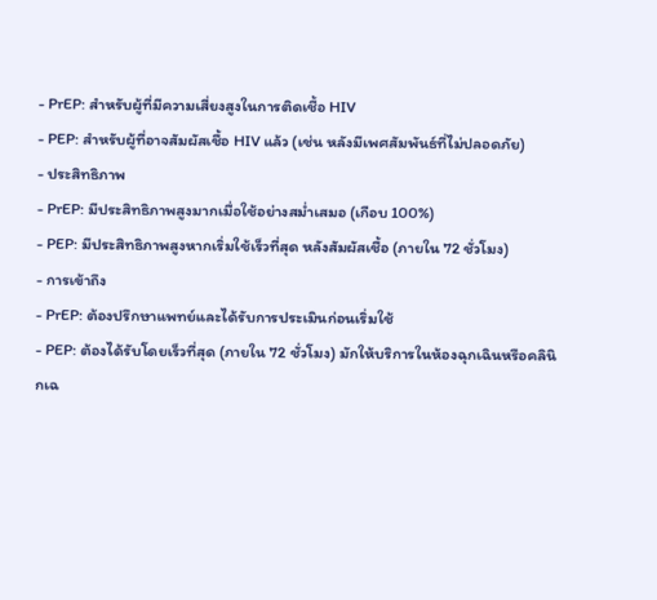- PrEP: สำหรับผู้ที่มีความเสี่ยงสูงในการติดเชื้อ HIV
- PEP: สำหรับผู้ที่อาจสัมผัสเชื้อ HIV แล้ว (เช่น หลังมีเพศสัมพันธ์ที่ไม่ปลอดภัย)
- ประสิทธิภาพ
- PrEP: มีประสิทธิภาพสูงมากเมื่อใช้อย่างสม่ำเสมอ (เกือบ 100%)
- PEP: มีประสิทธิภาพสูงหากเริ่มใช้เร็วที่สุด หลังสัมผัสเชื้อ (ภายใน 72 ชั่วโมง)
- การเข้าถึง
- PrEP: ต้องปรึกษาแพทย์และได้รับการประเมินก่อนเริ่มใช้
- PEP: ต้องได้รับโดยเร็วที่สุด (ภายใน 72 ชั่วโมง) มักให้บริการในห้องฉุกเฉินหรือคลินิกเฉ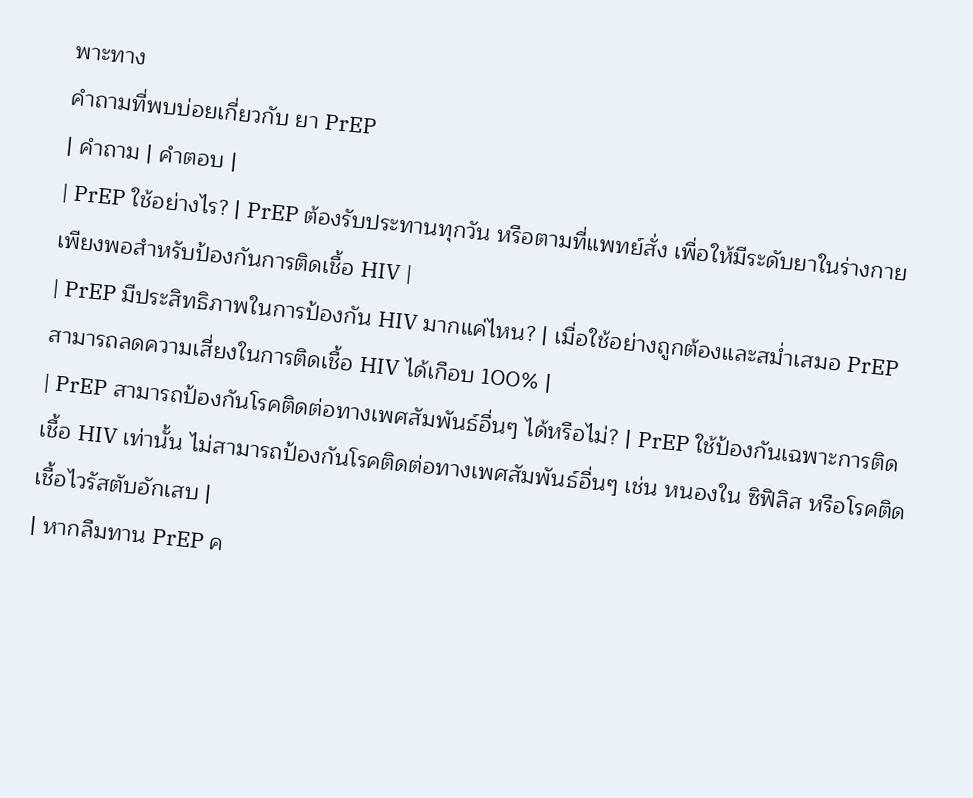พาะทาง
คำถามที่พบบ่อยเกี่ยวกับ ยา PrEP
| คำถาม | คำตอบ |
| PrEP ใช้อย่างไร? | PrEP ต้องรับประทานทุกวัน หรือตามที่แพทย์สั่ง เพื่อให้มีระดับยาในร่างกายเพียงพอสำหรับป้องกันการติดเชื้อ HIV |
| PrEP มีประสิทธิภาพในการป้องกัน HIV มากแค่ไหน? | เมื่อใช้อย่างถูกต้องและสม่ำเสมอ PrEP สามารถลดความเสี่ยงในการติดเชื้อ HIV ได้เกือบ 100% |
| PrEP สามารถป้องกันโรคติดต่อทางเพศสัมพันธ์อื่นๆ ได้หรือไม่? | PrEP ใช้ป้องกันเฉพาะการติดเชื้อ HIV เท่านั้น ไม่สามารถป้องกันโรคติดต่อทางเพศสัมพันธ์อื่นๆ เช่น หนองใน ซิฟิลิส หรือโรคติดเชื้อไวรัสตับอักเสบ |
| หากลืมทาน PrEP ค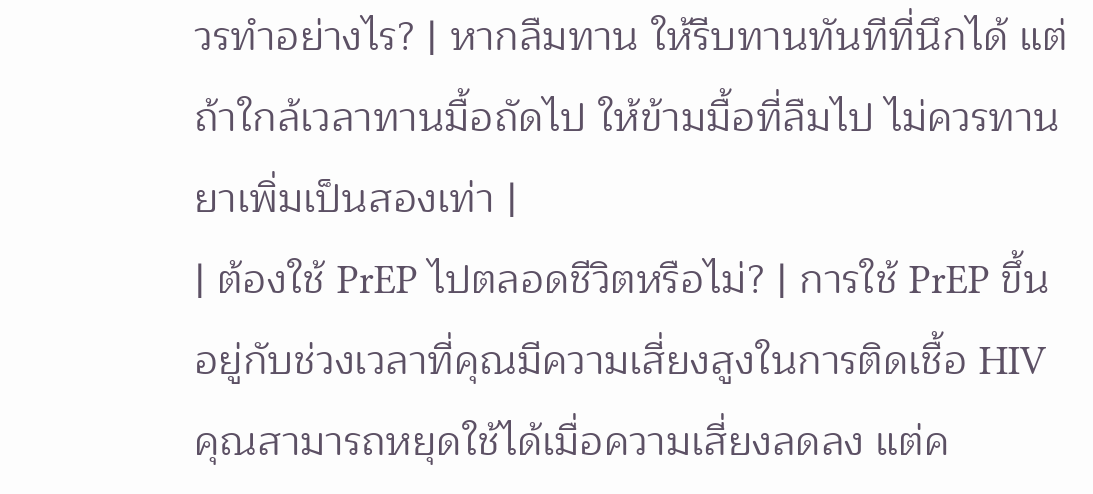วรทำอย่างไร? | หากลืมทาน ให้รีบทานทันทีที่นึกได้ แต่ถ้าใกล้เวลาทานมื้อถัดไป ให้ข้ามมื้อที่ลืมไป ไม่ควรทานยาเพิ่มเป็นสองเท่า |
| ต้องใช้ PrEP ไปตลอดชีวิตหรือไม่? | การใช้ PrEP ขึ้นอยู่กับช่วงเวลาที่คุณมีความเสี่ยงสูงในการติดเชื้อ HIV คุณสามารถหยุดใช้ได้เมื่อความเสี่ยงลดลง แต่ค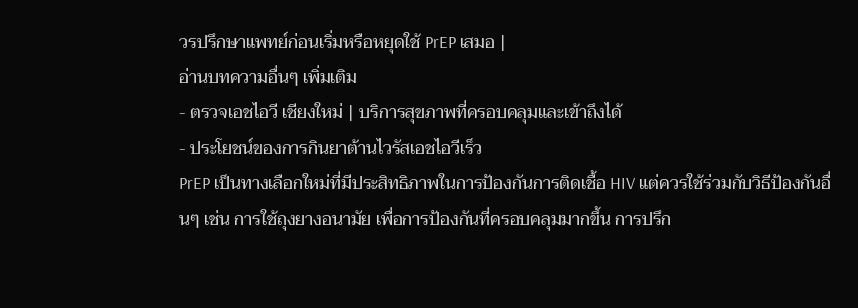วรปรึกษาแพทย์ก่อนเริ่มหรือหยุดใช้ PrEP เสมอ |
อ่านบทความอื่นๆ เพิ่มเติม
- ตรวจเอชไอวี เชียงใหม่ | บริการสุขภาพที่ครอบคลุมและเข้าถึงได้
- ประโยชน์ของการกินยาต้านไวรัสเอชไอวีเร็ว
PrEP เป็นทางเลือกใหม่ที่มีประสิทธิภาพในการป้องกันการติดเชื้อ HIV แต่ควรใช้ร่วมกับวิธีป้องกันอื่นๆ เช่น การใช้ถุงยางอนามัย เพื่อการป้องกันที่ครอบคลุมมากขึ้น การปรึก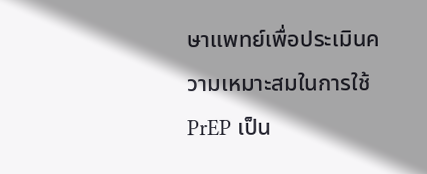ษาแพทย์เพื่อประเมินความเหมาะสมในการใช้ PrEP เป็น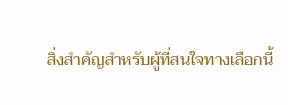สิ่งสำคัญสำหรับผู้ที่สนใจทางเลือกนี้